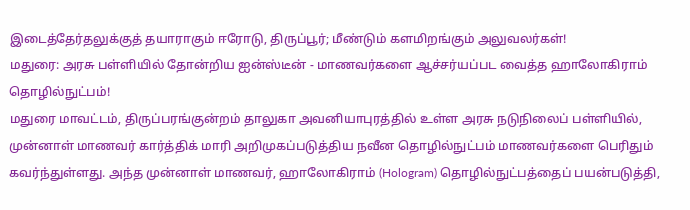இடைத்தேர்தலுக்குத் தயாராகும் ஈரோடு, திருப்பூர்; மீண்டும் களமிறங்கும் அலுவலர்கள்!
மதுரை: அரசு பள்ளியில் தோன்றிய ஐன்ஸ்டீன் - மாணவர்களை ஆச்சர்யப்பட வைத்த ஹாலோகிராம் தொழில்நுட்பம்!
மதுரை மாவட்டம், திருப்பரங்குன்றம் தாலுகா அவனியாபுரத்தில் உள்ள அரசு நடுநிலைப் பள்ளியில், முன்னாள் மாணவர் கார்த்திக் மாரி அறிமுகப்படுத்திய நவீன தொழில்நுட்பம் மாணவர்களை பெரிதும் கவர்ந்துள்ளது. அந்த முன்னாள் மாணவர், ஹாலோகிராம் (Hologram) தொழில்நுட்பத்தைப் பயன்படுத்தி,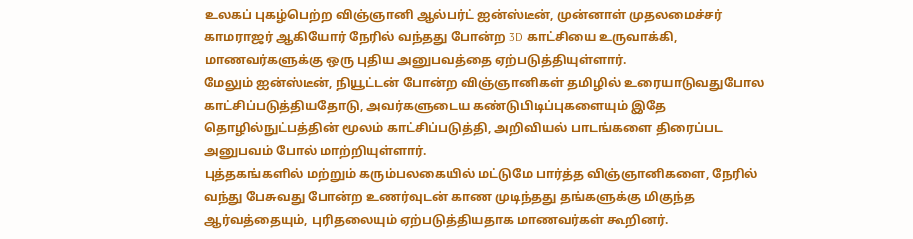உலகப் புகழ்பெற்ற விஞ்ஞானி ஆல்பர்ட் ஐன்ஸ்டீன், முன்னாள் முதலமைச்சர் காமராஜர் ஆகியோர் நேரில் வந்தது போன்ற 3D காட்சியை உருவாக்கி, மாணவர்களுக்கு ஒரு புதிய அனுபவத்தை ஏற்படுத்தியுள்ளார்.
மேலும் ஐன்ஸ்டீன், நியூட்டன் போன்ற விஞ்ஞானிகள் தமிழில் உரையாடுவதுபோல காட்சிப்படுத்தியதோடு, அவர்களுடைய கண்டுபிடிப்புகளையும் இதே தொழில்நுட்பத்தின் மூலம் காட்சிப்படுத்தி, அறிவியல் பாடங்களை திரைப்பட அனுபவம் போல் மாற்றியுள்ளார்.
புத்தகங்களில் மற்றும் கரும்பலகையில் மட்டுமே பார்த்த விஞ்ஞானிகளை, நேரில் வந்து பேசுவது போன்ற உணர்வுடன் காண முடிந்தது தங்களுக்கு மிகுந்த ஆர்வத்தையும், புரிதலையும் ஏற்படுத்தியதாக மாணவர்கள் கூறினர்.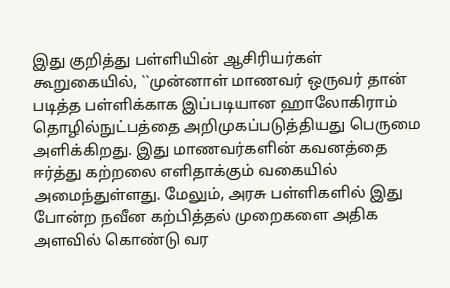இது குறித்து பள்ளியின் ஆசிரியர்கள் கூறுகையில், ``முன்னாள் மாணவர் ஒருவர் தான் படித்த பள்ளிக்காக இப்படியான ஹாலோகிராம் தொழில்நுட்பத்தை அறிமுகப்படுத்தியது பெருமை அளிக்கிறது. இது மாணவர்களின் கவனத்தை ஈர்த்து கற்றலை எளிதாக்கும் வகையில் அமைந்துள்ளது. மேலும், அரசு பள்ளிகளில் இது போன்ற நவீன கற்பித்தல் முறைகளை அதிக அளவில் கொண்டு வர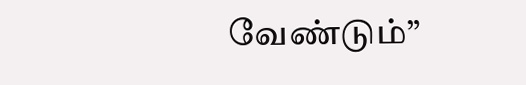வேண்டும்”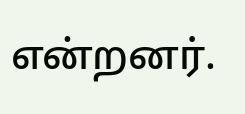என்றனர்.